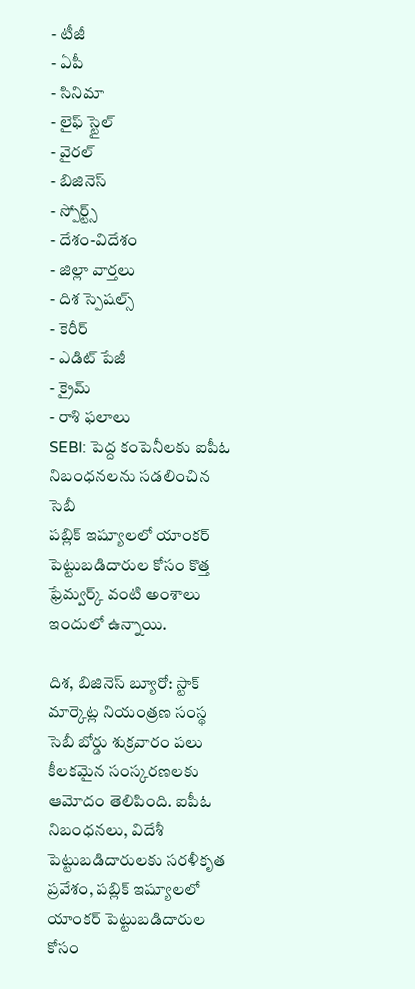- టీజీ
- ఏపీ
- సినిమా
- లైఫ్ స్టైల్
- వైరల్
- బిజినెస్
- స్పోర్ట్స్
- దేశం-విదేశం
- జిల్లా వార్తలు
- దిశ స్పెషల్స్
- కెరీర్
- ఎడిట్ పేజీ
- క్రైమ్
- రాశి ఫలాలు
SEBI: పెద్ద కంపెనీలకు ఐపీఓ నిబంధనలను సడలించిన సెబీ
పబ్లిక్ ఇష్యూలలో యాంకర్ పెట్టుబడిదారుల కోసం కొత్త ఫ్రేమ్వర్క్ వంటి అంశాలు ఇందులో ఉన్నాయి.

దిశ, బిజినెస్ బ్యూరో: స్టాక్ మార్కెట్ల నియంత్రణ సంస్థ సెబీ బోర్డు శుక్రవారం పలు కీలకమైన సంస్కరణలకు ఆమోదం తెలిపింది. ఐపీఓ నిబంధనలు, విదేశీ పెట్టుబడిదారులకు సరళీకృత ప్రవేశం, పబ్లిక్ ఇష్యూలలో యాంకర్ పెట్టుబడిదారుల కోసం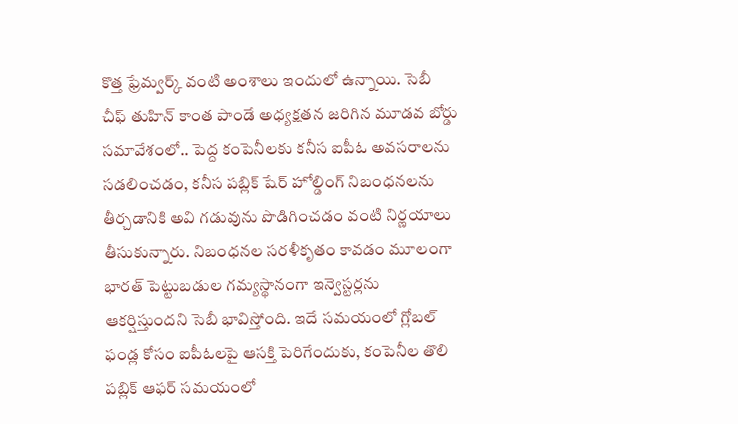కొత్త ఫ్రేమ్వర్క్ వంటి అంశాలు ఇందులో ఉన్నాయి. సెబీ చీఫ్ తుహిన్ కాంత పాండే అధ్యక్షతన జరిగిన మూడవ బోర్డు సమావేశంలో.. పెద్ద కంపెనీలకు కనీస ఐపీఓ అవసరాలను సడలించడం, కనీస పబ్లిక్ షేర్ హోల్డింగ్ నిబంధనలను తీర్చడానికి అవి గడువును పొడిగించడం వంటి నిర్ణయాలు తీసుకున్నారు. నిబంధనల సరళీకృతం కావడం మూలంగా భారత్ పెట్టుబడుల గమ్యస్థానంగా ఇన్వెస్టర్లను ఆకర్షిస్తుందని సెబీ భావిస్తోంది. ఇదే సమయంలో గ్లోబల్ ఫండ్ల కోసం ఐపీఓలపై ఆసక్తి పెరిగేందుకు, కంపెనీల తొలి పబ్లిక్ ఆఫర్ సమయంలో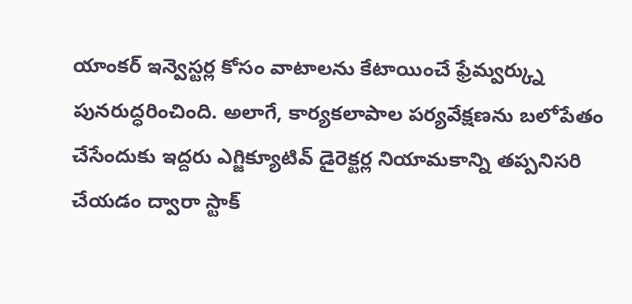యాంకర్ ఇన్వెస్టర్ల కోసం వాటాలను కేటాయించే ఫ్రేమ్వర్క్ను పునరుద్ధరించింది. అలాగే, కార్యకలాపాల పర్యవేక్షణను బలోపేతం చేసేందుకు ఇద్దరు ఎగ్జిక్యూటివ్ డైరెక్టర్ల నియామకాన్ని తప్పనిసరి చేయడం ద్వారా స్టాక్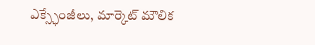ఎక్స్ఛేంజీలు, మార్కెట్ మౌలిక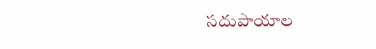సదుపాయాల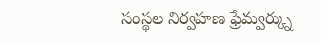సంస్థల నిర్వహణ ఫ్రేమ్వర్క్ను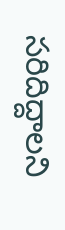సరిదిద్దాలని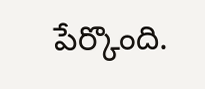పేర్కొంది.